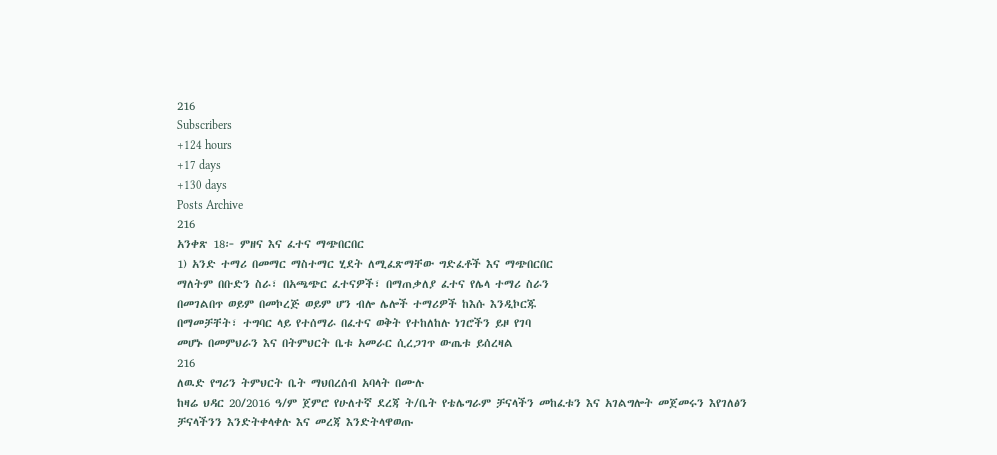216
Subscribers
+124 hours
+17 days
+130 days
Posts Archive
216
አንቀጽ 18፦ ምዘና እና ፈተና ማጭበርበር
1) አንድ ተማሪ በመማር ማስተማር ሂደት ለሚፈጽማቸው ግድፈቶች እና ማጭበርበር
ማለትም በቡድን ስራ፣ በአጫጭር ፈተናዎች፣ በማጠቃለያ ፈተና የሌላ ተማሪ ስራን
በመገልበጥ ወይም በመኮረጅ ወይም ሆን ብሎ ሌሎች ተማሪዎች ከእሱ እንዲኮርጁ
በማመቻቸት፣ ተግባር ላይ የተሰማራ በፈተና ወቅት የተከለከሉ ነገሮችን ይዞ የገባ
መሆኑ በመምህራን እና በትምህርት ቤቱ አመራር ሲረጋገጥ ውጤቱ ይሰረዛል
216
ለዉድ የግሪን ትምህርት ቤት ማህበረሰብ አባላት በሙሉ
ከዛሬ ህዳር 20/2016 ዓ/ም ጀምሮ የሁለተኛ ደረጃ ት/ቤት የቴሌግራም ቻናላችን መከፈቱን እና አገልግሎት መጀመሩን እየገለፅን ቻናላችንን እንድትቀላቀሉ እና መረጃ እንድትላዋወጡ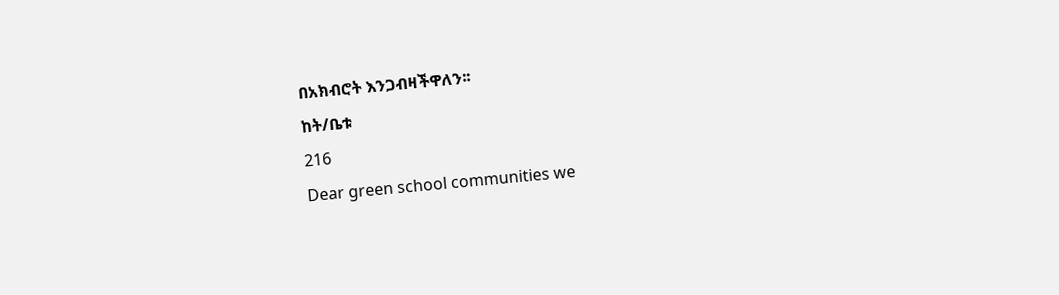በአክብሮት እንጋብዛችዋለን፡፡
ከት/ቤቱ
216
Dear green school communities we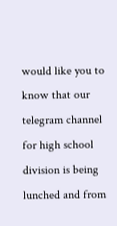would like you to know that our telegram channel for high school division is being lunched and from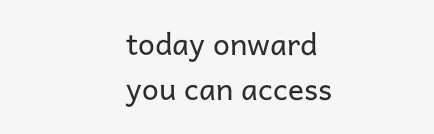today onward you can access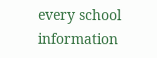every school information